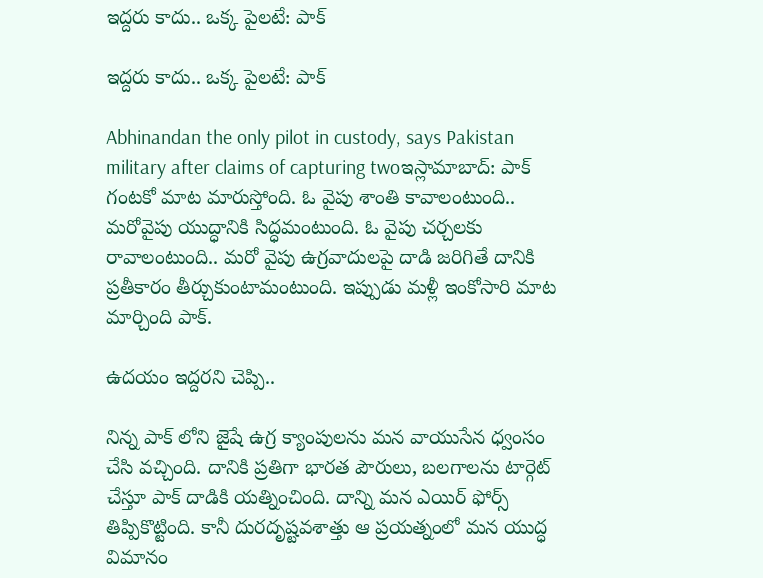ఇద్దరు కాదు.. ఒక్క పైలటే: పాక్

ఇద్దరు కాదు.. ఒక్క పైలటే: పాక్

Abhinandan the only pilot in custody, says Pakistan military after claims of capturing twoఇస్లామాబాద్: పాక్ గంటకో మాట మారుస్తోంది. ఓ వైపు శాంతి కావాలంటుంది.. మరోవైపు యుద్ధానికి సిద్ధమంటుంది. ఓ వైపు చర్చలకు రావాలంటుంది.. మరో వైపు ఉగ్రవాదులపై దాడి జరిగితే దానికి ప్రతీకారం తీర్చుకుంటామంటుంది. ఇప్పుడు మళ్లీ ఇంకోసారి మాట మార్చింది పాక్.

ఉదయం ఇద్దరని చెప్పి..

నిన్న పాక్ లోని జైషే ఉగ్ర క్యాంపులను మన వాయుసేన ధ్వంసం చేసి వచ్చింది. దానికి ప్రతిగా భారత పౌరులు, బలగాలను టార్గెట్ చేస్తూ పాక్ దాడికి యత్నించింది. దాన్ని మన ఎయిర్ ఫోర్స్ తిప్పికొట్టింది. కానీ దురదృష్టవశాత్తు ఆ ప్రయత్నంలో మన యుద్ధ విమానం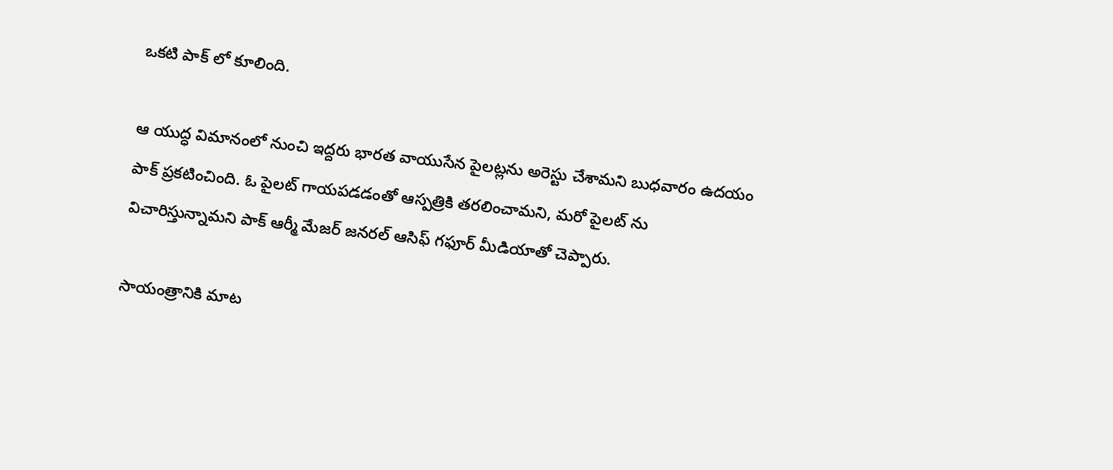ఒకటి పాక్ లో కూలింది.

ఆ యుద్ధ విమానంలో నుంచి ఇద్దరు భారత వాయుసేన పైలట్లను అరెస్టు చేశామని బుధవారం ఉదయం పాక్ ప్రకటించింది. ఓ పైలట్ గాయపడడంతో ఆస్పత్రికి తరలించామని, మరో పైలట్ ను విచారిస్తున్నామని పాక్ ఆర్మీ మేజర్ జనరల్ ఆసిఫ్ గఫూర్ మీడియాతో చెప్పారు.

సాయంత్రానికి మాట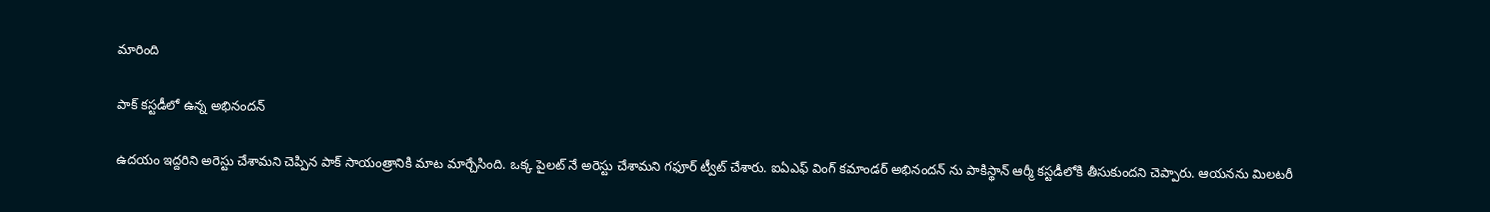మారింది

పాక్ కస్టడీలో ఉన్న అభినందన్

ఉదయం ఇద్దరిని అరెస్టు చేశామని చెప్పిన పాక్ సాయంత్రానికి మాట మార్చేసింది. ఒక్క పైలట్ నే అరెస్టు చేశామని గఫూర్ ట్వీట్ చేశారు. ఐఏఎఫ్ వింగ్ కమాండర్ అభినందన్ ను పాకిస్థాన్ ఆర్మీ కస్టడీలోకి తీసుకుందని చెప్పారు. ఆయనను మిలటరీ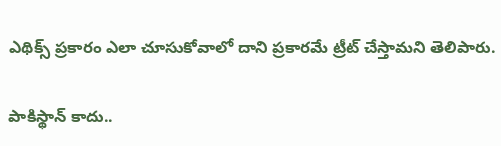ఎథిక్స్ ప్రకారం ఎలా చూసుకోవాలో దాని ప్రకారమే ట్రీట్ చేస్తామని తెలిపారు.

పాకిస్థాన్ కాదు..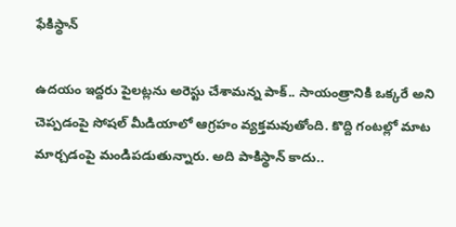ఫేకిస్థాన్

ఉదయం ఇద్దరు పైలట్లను అరెస్టు చేశామన్న పాక్.. సాయంత్రానికి ఒక్కరే అని చెప్పడంపై సోషల్ మీడియాలో ఆగ్రహం వ్యక్తమవుతోంది. కొద్ది గంటల్లో మాట మార్చడంపై మండిపడుతున్నారు. అది పాకిస్థాన్ కాదు..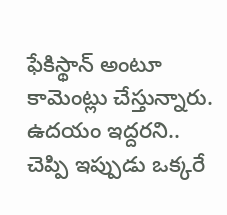ఫేకిస్థాన్ అంటూ కామెంట్లు చేస్తున్నారు. ఉదయం ఇద్దరని.. చెప్పి ఇప్పుడు ఒక్కరే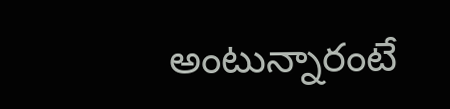అంటున్నారంటే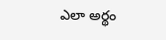ఎలా అర్థం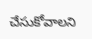చేసుకోవాలని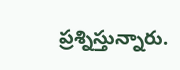ప్రశ్నిస్తున్నారు.